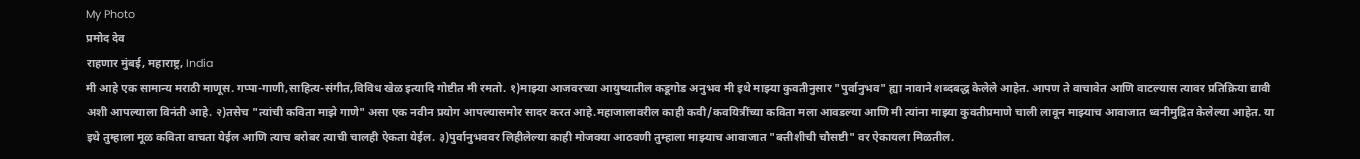My Photo
प्रमोद देव
राहणार मुंबई, महाराष्ट्र, India
मी आहे एक सामान्य मराठी माणूस. गप्पा-गाणी,साहित्य-संगीत,विविध खेळ इत्यादि गोष्टीत मी रमतो. १)माझ्या आजवरच्या आयुष्यातील कडूगोड अनुभव मी इथे माझ्या कुवतीनुसार "पुर्वानुभव" ह्या नावाने शब्दबद्ध केलेले आहेत. आपण ते वाचावेत आणि वाटल्यास त्यावर प्रतिक्रिया द्यावी अशी आपल्याला विनंती आहे. २)तसेच "त्यांची कविता माझे गाणे" असा एक नवीन प्रयोग आपल्यासमोर सादर करत आहे.महाजालावरील काही कवी/कवयित्रींच्या कविता मला आवडल्या आणि मी त्यांना माझ्या कुवतीप्रमाणे चाली लावून माझ्याच आवाजात ध्वनीमुद्रित केलेल्या आहेत. या इथे तुम्हाला मूळ कविता वाचता येईल आणि त्याच बरोबर त्याची चालही ऐकता येईल. ३)पुर्वानुभववर लिहीलेल्या काही मोजक्या आठवणी तुम्हाला माझ्याच आवाजात "बत्तीशीची चौसष्टी" वर ऐकायला मिळतील.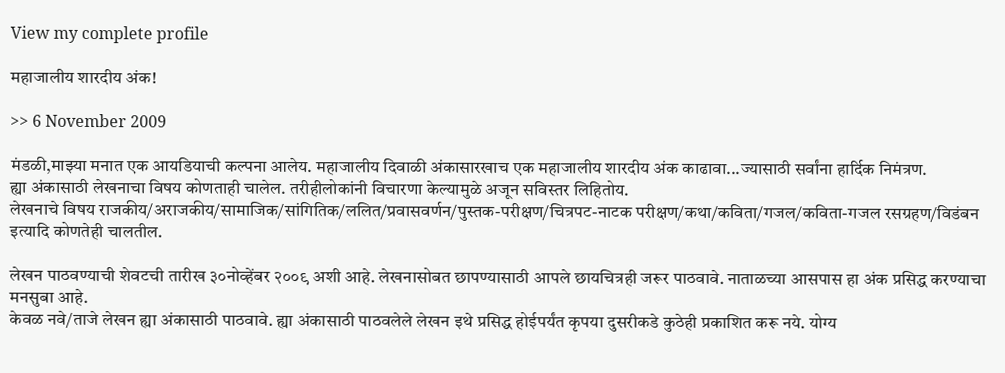View my complete profile

महाजालीय शारदीय अंक!

>> 6 November 2009

मंडळी,माझ्या मनात एक आयडियाची कल्पना आलेय. महाजालीय दिवाळी अंकासारखाच एक महाजालीय शारदीय अंक काढावा...ज्यासाठी सर्वांना हार्दिक निमंत्रण.
ह्या अंकासाठी लेखनाचा विषय कोणताही चालेल. तरीहीलोकांनी विचारणा केल्यामुळे अजून सविस्तर लिहितोय.
लेखनाचे विषय राजकीय/अराजकीय/सामाजिक/सांगितिक/ललित/प्रवासवर्णन/पुस्तक-परीक्षण/चित्रपट-नाटक परीक्षण/कथा/कविता/गजल/कविता-गजल रसग्रहण/विडंबन इत्यादि कोणतेही चालतील.

लेखन पाठवण्याची शेवटची तारीख ३०नोव्हेंबर २००९ अशी आहे. लेखनासोबत छापण्यासाठी आपले छायचित्रही जरूर पाठवावे. नाताळच्या आसपास हा अंक प्रसिद्ध करण्याचा मनसुबा आहे.
केवळ नवे/ताजे लेखन ह्या अंकासाठी पाठवावे. ह्या अंकासाठी पाठवलेले लेखन इथे प्रसिद्ध होईपर्यंत कृपया दुसरीकडे कुठेही प्रकाशित करू नये. योग्य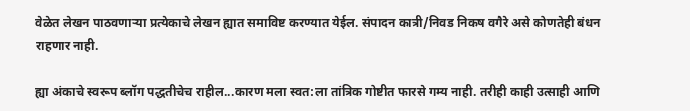वेळेत लेखन पाठवणार्‍या प्रत्येकाचे लेखन ह्यात समाविष्ट करण्यात येईल. संपादन कात्री/निवड निकष वगैरे असे कोणतेही बंधन राहणार नाही.

ह्या अंकाचे स्वरूप ब्लॉग पद्धतीचेच राहील...कारण मला स्वत:ला तांत्रिक गोष्टीत फारसे गम्य नाही. तरीही काही उत्साही आणि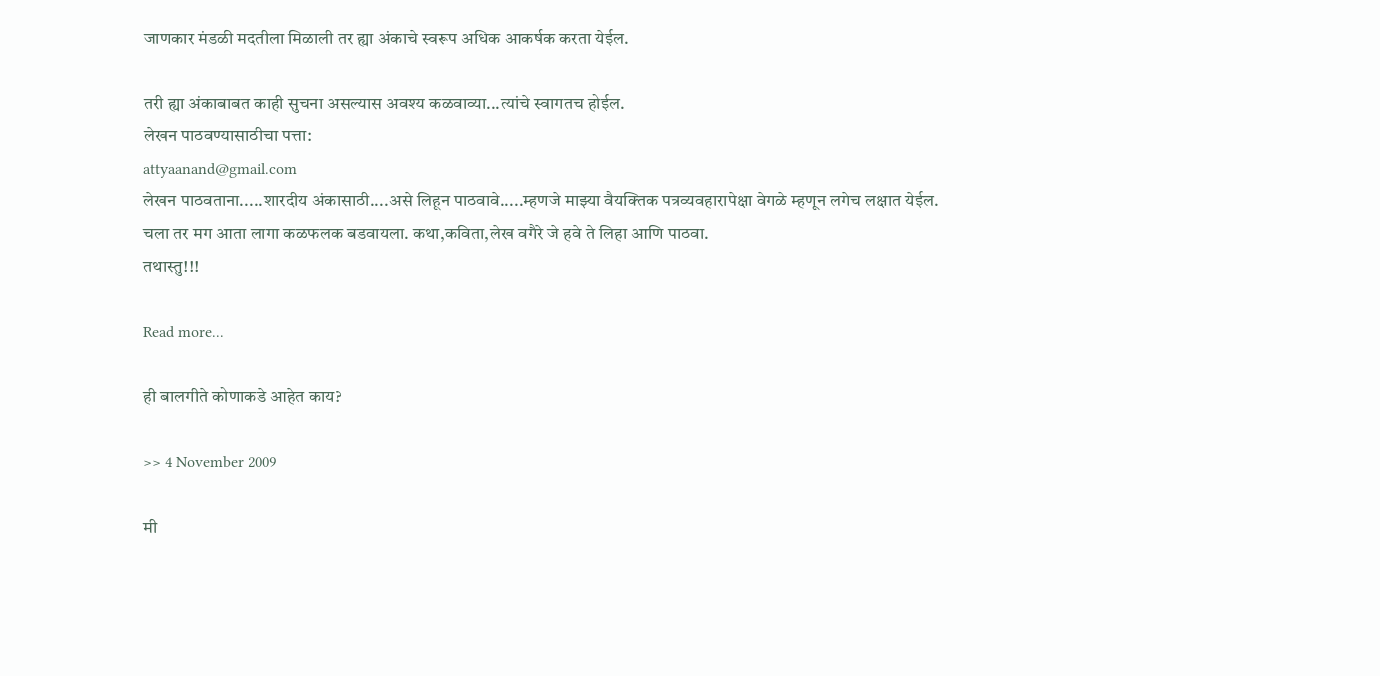जाणकार मंडळी मदतीला मिळाली तर ह्या अंकाचे स्वरूप अधिक आकर्षक करता येईल.

तरी ह्या अंकाबाबत काही सुचना असल्यास अवश्य कळवाव्या...त्यांचे स्वागतच होईल.
लेखन पाठवण्यासाठीचा पत्ता:
attyaanand@gmail.com
लेखन पाठवताना.....शारदीय अंकासाठी....असे लिहून पाठवावे.....म्हणजे माझ्या वैयक्तिक पत्रव्यवहारापेक्षा वेगळे म्हणून लगेच लक्षात येईल.
चला तर मग आता लागा कळफलक बडवायला. कथा,कविता,लेख वगैरे जे हवे ते लिहा आणि पाठवा.
तथास्तु!!!

Read more...

ही बालगीते कोणाकडे आहेत काय?

>> 4 November 2009

मी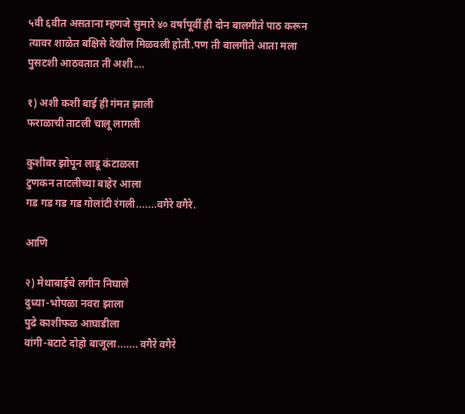५वी ६वीत असताना म्हणजे सुमारे ४० वर्षापूर्वी ही दोन बालगीते पाठ करून त्यावर शाळेत बक्षिसे देखील मिळवली होती.पण ती बालगीते आता मला पुसटशी आठवतात ती अशी....

१) अशी कशी बाई ही गंमत झाली
फराळाची ताटली चालू लागली

कुशीवर झोपून लाडू कंटाळला
टुणकन ताटलीच्या बाहेर आला
गड गड गड गड गोलांटी रंगली.......वगैरे वगैरे.

आणि

२) मेथाबाईचे लगीन निघाले
दुध्या-भोपळा नवरा झाला
पुढे काशीफळ आघाडीला
वांगी-बटाटे दोहो बाजूला....... वगैरे वगैरे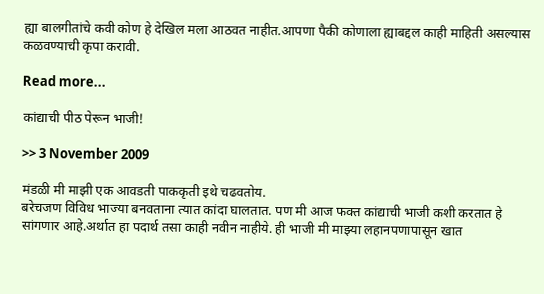ह्या बालगीतांचे कवी कोण हे देखिल मला आठवत नाहीत.आपणा पैकी कोणाला ह्याबद्दल काही माहिती असल्यास कळवण्याची कृपा करावी.

Read more...

कांद्याची पीठ पेरून भाजी!

>> 3 November 2009

मंडळी मी माझी एक आवडती पाककृती इथे चढवतोय.
बरेचजण विविध भाज्या बनवताना त्यात कांदा घालतात. पण मी आज फक्त कांद्याची भाजी कशी करतात हे सांगणार आहे.अर्थात हा पदार्थ तसा काही नवीन नाहीये. ही भाजी मी माझ्या लहानपणापासून खात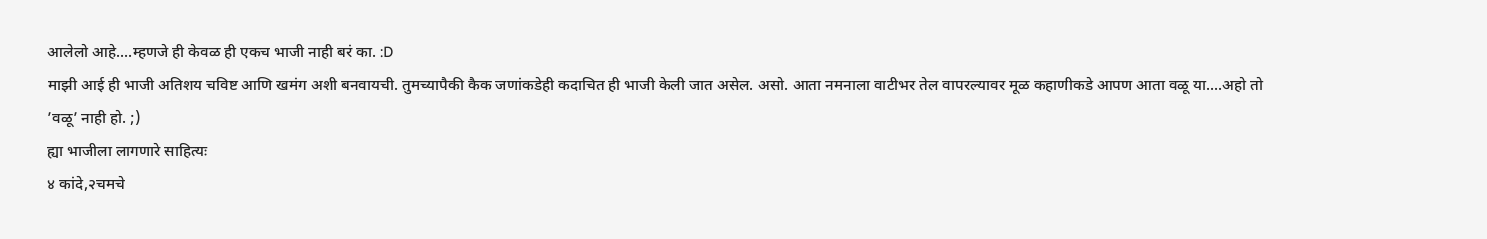आलेलो आहे....म्हणजे ही केवळ ही एकच भाजी नाही बरं का. :D
माझी आई ही भाजी अतिशय चविष्ट आणि खमंग अशी बनवायची. तुमच्यापैकी कैक जणांकडेही कदाचित ही भाजी केली जात असेल. असो. आता नमनाला वाटीभर तेल वापरल्यावर मूळ कहाणीकडे आपण आता वळू या....अहो तो ’वळू’ नाही हो. ;)
ह्या भाजीला लागणारे साहित्यः
४ कांदे,२चमचे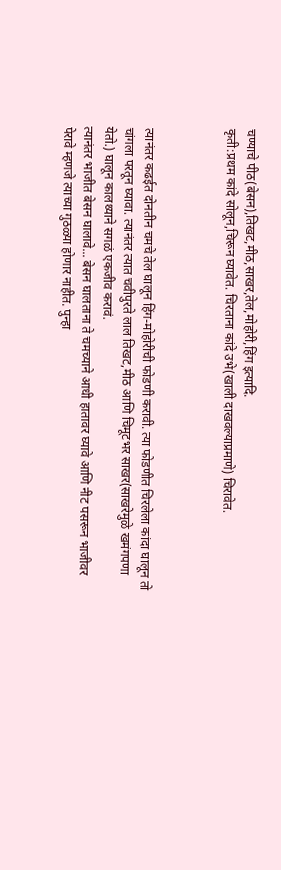चण्याचे पीठ(बेसन),तिखट,मीठ,साखर,तेल,मोहोरी,हिंग इत्यादि.
कृती:प्रथम कांदे सोलून,चिरून घ्यावेत. चिरताना कांदे उभे(खाली दाखवल्याप्रमाणे) चिरावेत.



त्यानंतर कढईत दोनतीन चमचे तेल घालून हिंग-मोहोरीची फोडणी करावी. त्या फोडणीत चिरलेला कांदा घालून तो चांगला परतून घ्यावा. त्यानंतर त्यात चवीपुरते लाल तिखट,मीठ आणि चिमूटभर साखर(साखरेमुळे खमंगपणा येतो.) घालून कालथ्याने सगळं एकजीव करावं.
त्यानंतर भाजीत बेसन घालावे... बेसन घालताना ते चमच्याने आधी हातावर घ्यावे आणि नीट पसरून भाजीवर पेरावे म्हणजे त्याच्या गुठळ्या होणार नाहीत. पुन्हा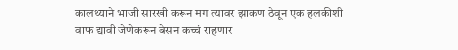कालथ्याने भाजी सारखी करून मग त्यावर झाकण ठेवून एक हलकीशी वाफ द्यावी जेणेकरून बेसन कच्चं राहणार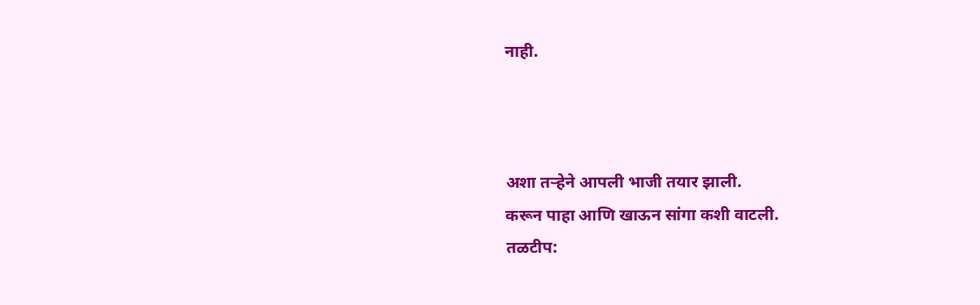नाही.



अशा तर्‍हेने आपली भाजी तयार झाली.
करून पाहा आणि खाऊन सांगा कशी वाटली.
तळटीप: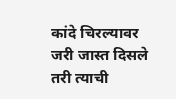कांदे चिरल्यावर जरी जास्त दिसले तरी त्याची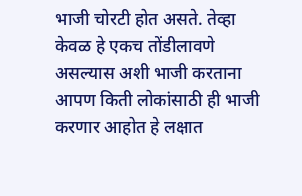भाजी चोरटी होत असते. तेव्हा केवळ हे एकच तोंडीलावणे असल्यास अशी भाजी करताना आपण किती लोकांसाठी ही भाजी करणार आहोत हे लक्षात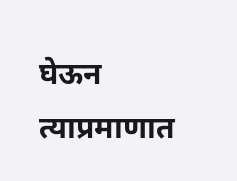घेऊन त्याप्रमाणात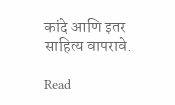कांदे आणि इतर साहित्य वापरावे.

Read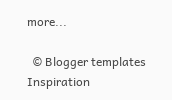more...

  © Blogger templates Inspiration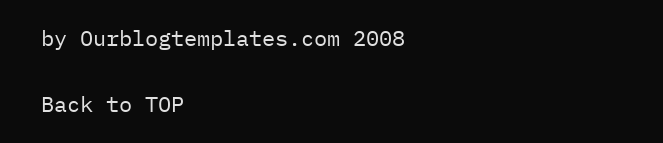by Ourblogtemplates.com 2008

Back to TOP